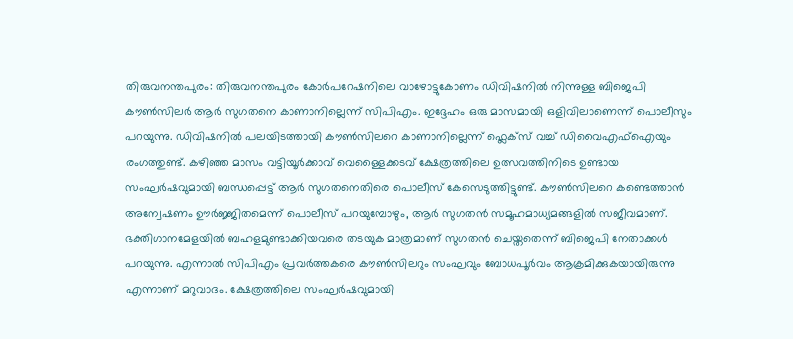തിരുവനന്തപുരം: തിരുവനന്തപുരം കോർപറേഷനിലെ വാഴോട്ടുകോണം ഡിവിഷനിൽ നിന്നുള്ള ബിജെപി കൗൺസിലർ ആർ സുഗതനെ കാണാനില്ലെന്ന് സിപിഎം. ഇദ്ദേഹം ഒരു മാസമായി ഒളിവിലാണെന്ന് പൊലീസും പറയുന്നു. ഡിവിഷനിൽ പലയിടത്തായി കൗൺസിലറെ കാണാനില്ലെന്ന് ഫ്ലെക്സ് വച്ച് ഡിവൈഎഫ്ഐയും രംഗത്തുണ്ട്. കഴിഞ്ഞ മാസം വട്ടിയൂർക്കാവ് വെള്ളൈക്കടവ് ക്ഷേത്രത്തിലെ ഉത്സവത്തിനിടെ ഉണ്ടായ സംഘർഷവുമായി ബന്ധപ്പെട്ട് ആർ സുഗതനെതിരെ പൊലീസ് കേസെടുത്തിട്ടുണ്ട്. കൗൺസിലറെ കണ്ടെത്താൻ അന്വേഷണം ഊർജ്ജിതമെന്ന് പൊലീസ് പറയുമ്പോഴും, ആർ സുഗതൻ സമൂഹമാധ്യമങ്ങളിൽ സജീവമാണ്.
ഭക്തിഗാനമേളയിൽ ബഹളമുണ്ടാക്കിയവരെ തടയുക മാത്രമാണ് സുഗതൻ ചെയ്തതെന്ന് ബിജെപി നേതാക്കൾ പറയുന്നു. എന്നാൽ സിപിഎം പ്രവർത്തകരെ കൗൺസിലറും സംഘവും ബോധപൂർവം ആക്രമിക്കുകയായിരുന്നു എന്നാണ് മറുവാദം. ക്ഷേത്രത്തിലെ സംഘർഷവുമായി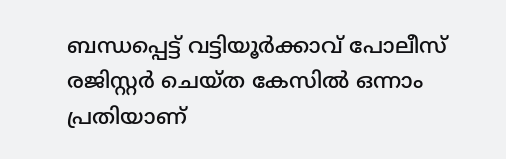ബന്ധപ്പെട്ട് വട്ടിയൂർക്കാവ് പോലീസ് രജിസ്റ്റർ ചെയ്ത കേസിൽ ഒന്നാം പ്രതിയാണ്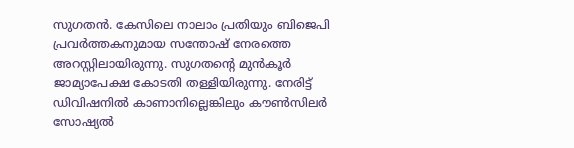സുഗതൻ. കേസിലെ നാലാം പ്രതിയും ബിജെപി പ്രവർത്തകനുമായ സന്തോഷ് നേരത്തെ അറസ്റ്റിലായിരുന്നു. സുഗതൻ്റെ മുൻകൂർ ജാമ്യാപേക്ഷ കോടതി തള്ളിയിരുന്നു. നേരിട്ട് ഡിവിഷനിൽ കാണാനില്ലെങ്കിലും കൗൺസിലർ സോഷ്യൽ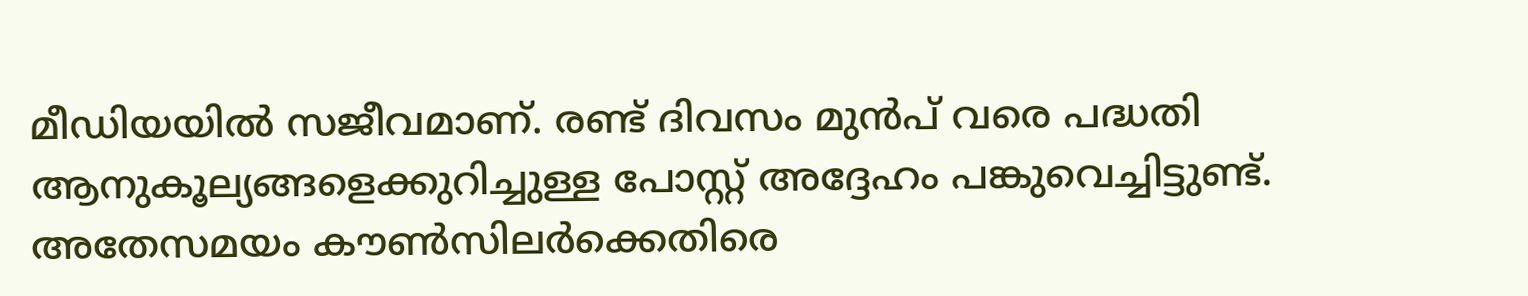മീഡിയയിൽ സജീവമാണ്. രണ്ട് ദിവസം മുൻപ് വരെ പദ്ധതി ആനുകൂല്യങ്ങളെക്കുറിച്ചുള്ള പോസ്റ്റ് അദ്ദേഹം പങ്കുവെച്ചിട്ടുണ്ട്.
അതേസമയം കൗൺസിലർക്കെതിരെ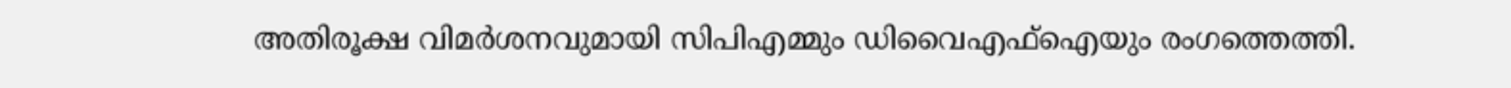അതിരൂക്ഷ വിമർശനവുമായി സിപിഎമ്മും ഡിവൈഎഫ്ഐയും രംഗത്തെത്തി.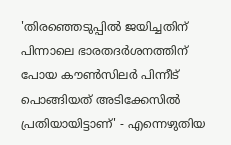'തിരഞ്ഞെടുപ്പിൽ ജയിച്ചതിന് പിന്നാലെ ഭാരതദർശനത്തിന് പോയ കൗൺസിലർ പിന്നീട് പൊങ്ങിയത് അടിക്കേസിൽ പ്രതിയായിട്ടാണ്' - എന്നെഴുതിയ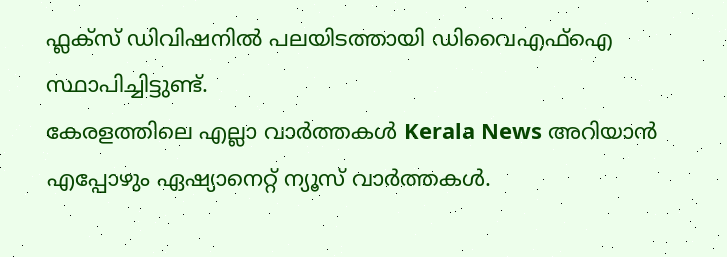ഫ്ലക്സ് ഡിവിഷനിൽ പലയിടത്തായി ഡിവൈഎഫ്ഐ സ്ഥാപിച്ചിട്ടുണ്ട്.
കേരളത്തിലെ എല്ലാ വാർത്തകൾ Kerala News അറിയാൻ എപ്പോഴും ഏഷ്യാനെറ്റ് ന്യൂസ് വാർത്തകൾ.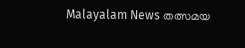Malayalam News തത്സമയ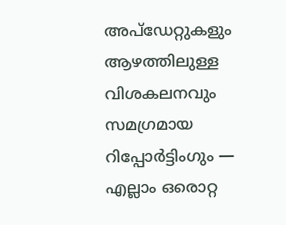അപ്ഡേറ്റുകളും ആഴത്തിലുള്ള വിശകലനവും സമഗ്രമായ റിപ്പോർട്ടിംഗും — എല്ലാം ഒരൊറ്റ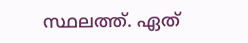സ്ഥലത്ത്. ഏത്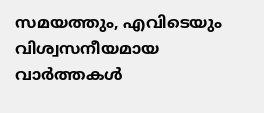സമയത്തും, എവിടെയും വിശ്വസനീയമായ വാർത്തകൾ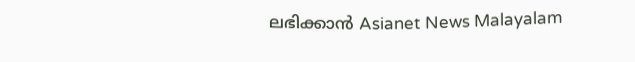ലഭിക്കാൻ Asianet News Malayalam